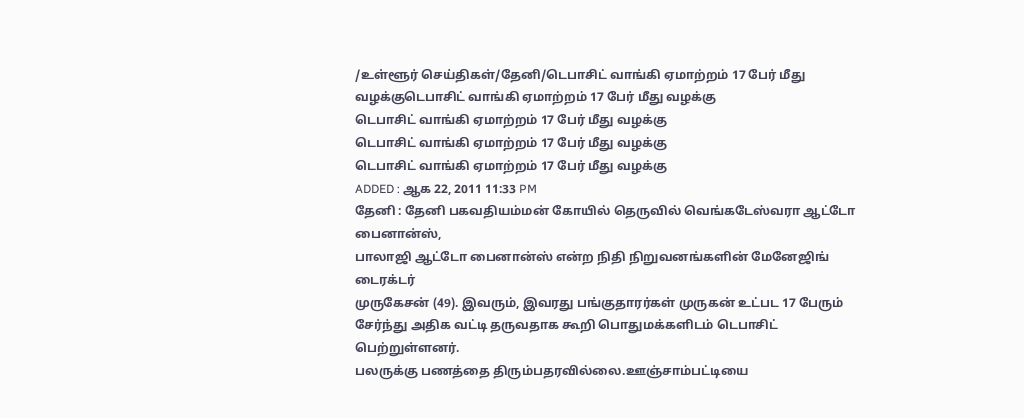/உள்ளூர் செய்திகள்/தேனி/டெபாசிட் வாங்கி ஏமாற்றம் 17 பேர் மீது வழக்குடெபாசிட் வாங்கி ஏமாற்றம் 17 பேர் மீது வழக்கு
டெபாசிட் வாங்கி ஏமாற்றம் 17 பேர் மீது வழக்கு
டெபாசிட் வாங்கி ஏமாற்றம் 17 பேர் மீது வழக்கு
டெபாசிட் வாங்கி ஏமாற்றம் 17 பேர் மீது வழக்கு
ADDED : ஆக 22, 2011 11:33 PM
தேனி : தேனி பகவதியம்மன் கோயில் தெருவில் வெங்கடேஸ்வரா ஆட்டோ பைனான்ஸ்,
பாலாஜி ஆட்டோ பைனான்ஸ் என்ற நிதி நிறுவனங்களின் மேனேஜிங் டைரக்டர்
முருகேசன் (49). இவரும், இவரது பங்குதாரர்கள் முருகன் உட்பட 17 பேரும்
சேர்ந்து அதிக வட்டி தருவதாக கூறி பொதுமக்களிடம் டெபாசிட் பெற்றுள்ளனர்.
பலருக்கு பணத்தை திரும்பதரவில்லை.ஊஞ்சாம்பட்டியை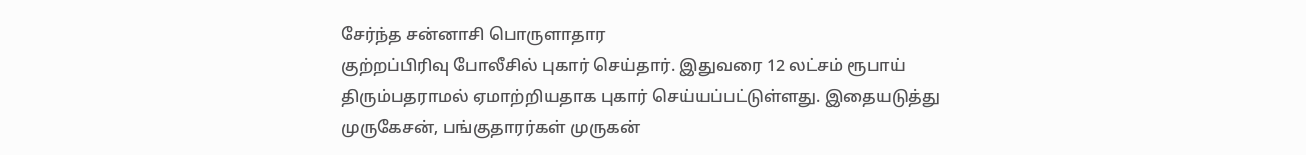சேர்ந்த சன்னாசி பொருளாதார
குற்றப்பிரிவு போலீசில் புகார் செய்தார். இதுவரை 12 லட்சம் ரூபாய்
திரும்பதராமல் ஏமாற்றியதாக புகார் செய்யப்பட்டுள்ளது. இதையடுத்து
முருகேசன், பங்குதாரர்கள் முருகன்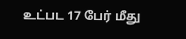உட்பட 17 பேர் மீது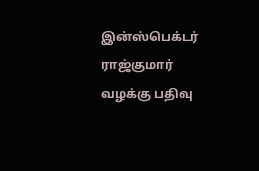இன்ஸ்பெக்டர்
ராஜ்குமார் வழக்கு பதிவு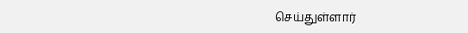செய்துள்ளார்